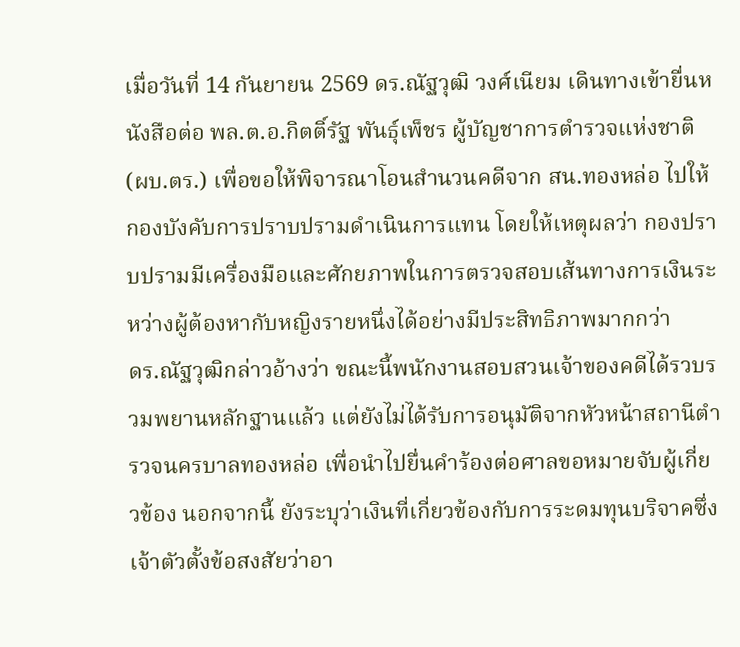เมื่อวันที่ 14 กันยายน 2569 ดร.ณัฐวุฒิ วงศ์เนียม เดินทางเข้ายื่นหนังสือต่อ พล.ต.อ.กิตติ์รัฐ พันธุ์เพ็ชร ผู้บัญชาการตำรวจแห่งชาติ (ผบ.ตร.) เพื่อขอให้พิจารณาโอนสำนวนคดีจาก สน.ทองหล่อ ไปให้กองบังคับการปราบปรามดำเนินการแทน โดยให้เหตุผลว่า กองปราบปรามมีเครื่องมือและศักยภาพในการตรวจสอบเส้นทางการเงินระหว่างผู้ต้องหากับหญิงรายหนึ่งได้อย่างมีประสิทธิภาพมากกว่า
ดร.ณัฐวุฒิกล่าวอ้างว่า ขณะนี้พนักงานสอบสวนเจ้าของคดีได้รวบรวมพยานหลักฐานแล้ว แต่ยังไม่ได้รับการอนุมัติจากหัวหน้าสถานีตำรวจนครบาลทองหล่อ เพื่อนำไปยื่นคำร้องต่อศาลขอหมายจับผู้เกี่ยวข้อง นอกจากนี้ ยังระบุว่าเงินที่เกี่ยวข้องกับการระดมทุนบริจาคซึ่งเจ้าตัวตั้งข้อสงสัยว่าอา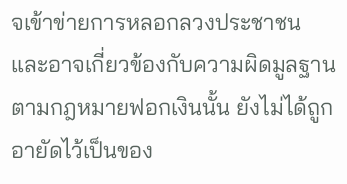จเข้าข่ายการหลอกลวงประชาชน และอาจเกี่ยวข้องกับความผิดมูลฐานตามกฎหมายฟอกเงินนั้น ยังไม่ได้ถูกอายัดไว้เป็นของ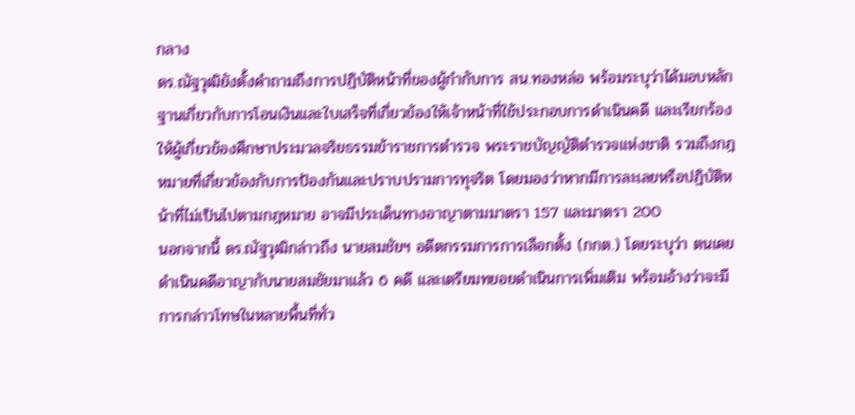กลาง
ดร.ณัฐวุฒิยังตั้งคำถามถึงการปฏิบัติหน้าที่ของผู้กำกับการ สน.ทองหล่อ พร้อมระบุว่าได้มอบหลักฐานเกี่ยวกับการโอนเงินและใบเสร็จที่เกี่ยวข้องให้เจ้าหน้าที่ใช้ประกอบการดำเนินคดี และเรียกร้องให้ผู้เกี่ยวข้องศึกษาประมวลจริยธรรมข้าราชการตำรวจ พระราชบัญญัติตำรวจแห่งชาติ รวมถึงกฎหมายที่เกี่ยวข้องกับการป้องกันและปราบปรามการทุจริต โดยมองว่าหากมีการละเลยหรือปฏิบัติหน้าที่ไม่เป็นไปตามกฎหมาย อาจมีประเด็นทางอาญาตามมาตรา 157 และมาตรา 200
นอกจากนี้ ดร.ณัฐวุฒิกล่าวถึง นายสมชัยฯ อดีตกรรมการการเลือกตั้ง (กกต.) โดยระบุว่า ตนเคยดำเนินคดีอาญากับนายสมชัยมาแล้ว 6 คดี และเตรียมทยอยดำเนินการเพิ่มเติม พร้อมอ้างว่าจะมีการกล่าวโทษในหลายพื้นที่ทั่ว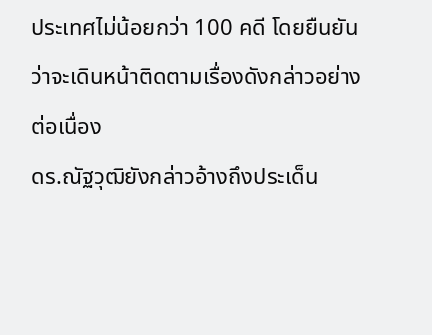ประเทศไม่น้อยกว่า 100 คดี โดยยืนยันว่าจะเดินหน้าติดตามเรื่องดังกล่าวอย่างต่อเนื่อง
ดร.ณัฐวุฒิยังกล่าวอ้างถึงประเด็น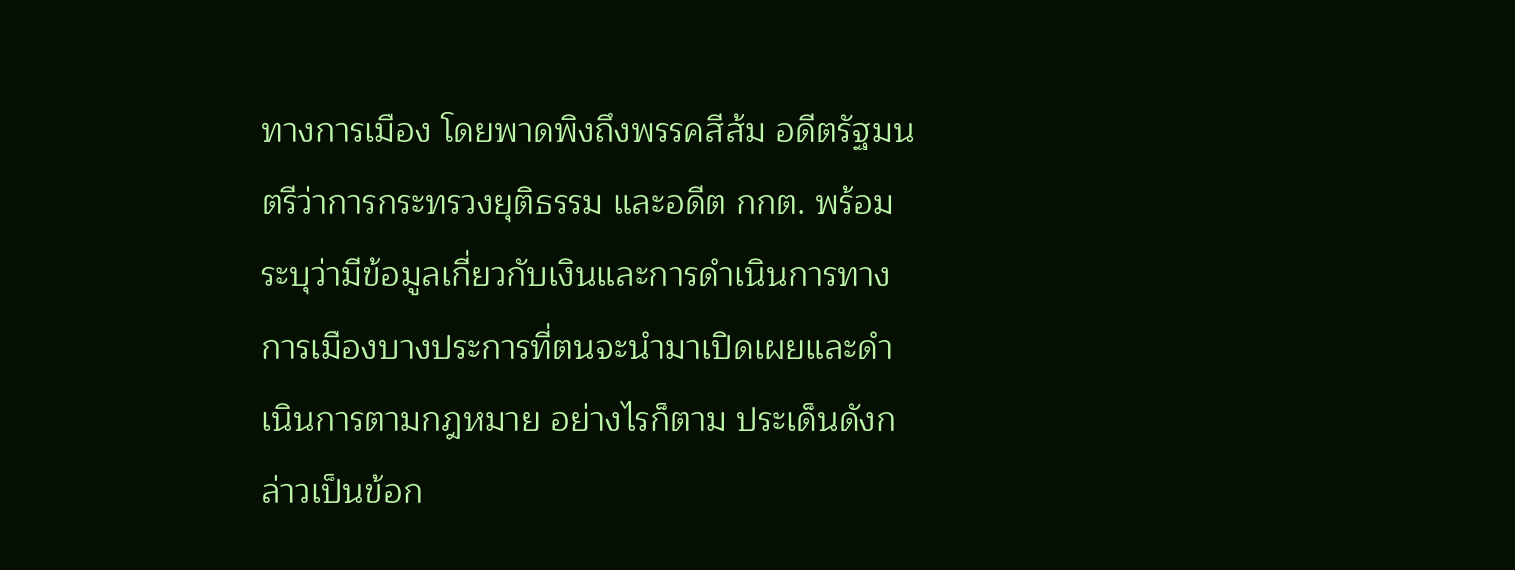ทางการเมือง โดยพาดพิงถึงพรรคสีส้ม อดีตรัฐมนตรีว่าการกระทรวงยุติธรรม และอดีต กกต. พร้อมระบุว่ามีข้อมูลเกี่ยวกับเงินและการดำเนินการทางการเมืองบางประการที่ตนจะนำมาเปิดเผยและดำเนินการตามกฎหมาย อย่างไรก็ตาม ประเด็นดังกล่าวเป็นข้อก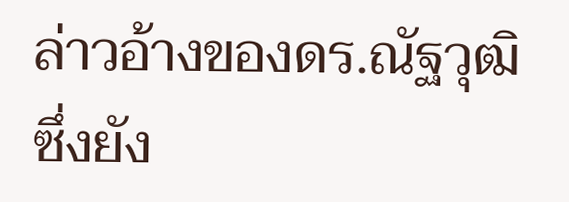ล่าวอ้างของดร.ณัฐวุฒิ ซึ่งยัง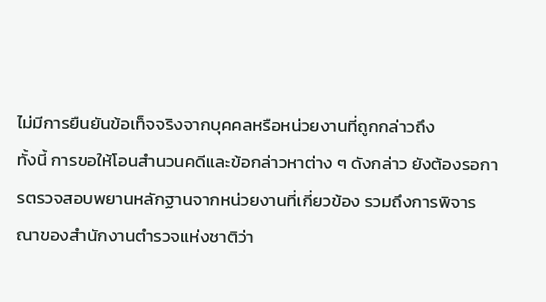ไม่มีการยืนยันข้อเท็จจริงจากบุคคลหรือหน่วยงานที่ถูกกล่าวถึง
ทั้งนี้ การขอให้โอนสำนวนคดีและข้อกล่าวหาต่าง ๆ ดังกล่าว ยังต้องรอการตรวจสอบพยานหลักฐานจากหน่วยงานที่เกี่ยวข้อง รวมถึงการพิจารณาของสำนักงานตำรวจแห่งชาติว่า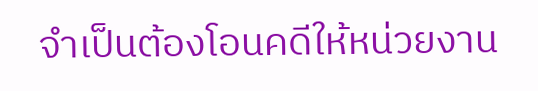จำเป็นต้องโอนคดีให้หน่วยงาน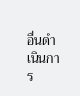อื่นดำเนินการ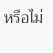หรือไม่